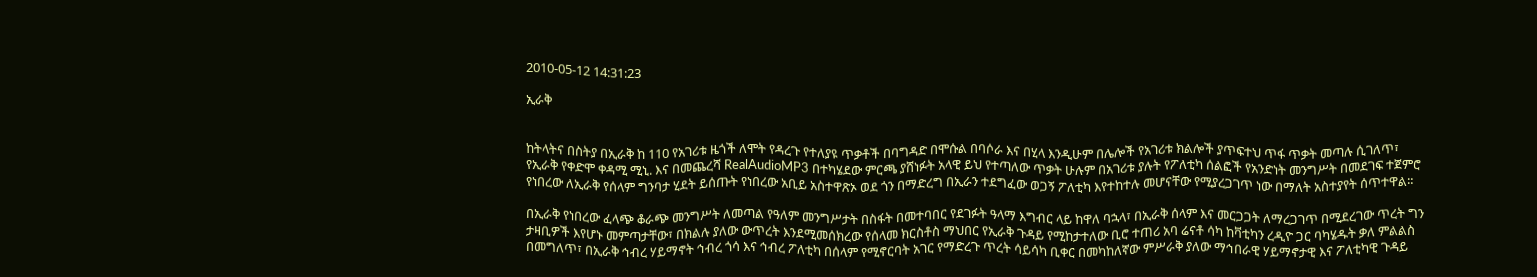2010-05-12 14:31:23

ኢራቅ


ከትላትና በስትያ በኢራቅ ከ 110 የአገሪቱ ዜጎች ለሞት የዳረጉ የተለያዩ ጥቃቶች በባግዳድ በሞሱል በባሶራ እና በሂላ እንዲሁም በሌሎች የአገሪቱ ክልሎች ያጥፍተህ ጥፋ ጥቃት መጣሉ ሲገለጥ፣ የኢራቅ የቀድሞ ቀዳሚ ሚኒ. እና በመጨረሻ RealAudioMP3 በተካሄደው ምርጫ ያሸነፉት አላዊ ይህ የተጣለው ጥቃት ሁሉም በአገሪቱ ያሉት የፖለቲካ ሰልፎች የአንድነት መንግሥት በመደገፍ ተጀምሮ የነበረው ለኢራቅ የሰላም ግንባታ ሂደት ይሰጡት የነበረው አቢይ አስተዋጽኦ ወደ ጎን በማድረግ በኢራን ተደግፈው ወጋኝ ፖለቲካ እየተከተሉ መሆናቸው የሚያረጋገጥ ነው በማለት አስተያየት ሰጥተዋል።

በኢራቅ የነበረው ፈላጭ ቆራጭ መንግሥት ለመጣል የዓለም መንግሥታት በስፋት በመተባበር የደገፉት ዓላማ እግብር ላይ ከዋለ ባኋላ፣ በኢራቅ ሰላም እና መርጋጋት ለማረጋገጥ በሚደረገው ጥረት ግን ታዛቢዎች እየሆኑ መምጣታቸው፣ በክልሉ ያለው ውጥረት እንደሚመሰክረው የሰላመ ክርስቶስ ማህበር የኢራቅ ጉዳይ የሚከታተለው ቢሮ ተጠሪ አባ ሬናቶ ሳካ ከቫቲካን ረዲዮ ጋር ባካሄዱት ቃለ ምልልስ በመግለጥ፣ በኢራቅ ኅብረ ሃይማኖት ኅብረ ጎሳ እና ኅብረ ፖለቲካ በሰላም የሚኖርባት አገር የማድረጉ ጥረት ሳይሳካ ቢቀር በመካከለኛው ምሥራቅ ያለው ማኅበራዊ ሃይማኖታዊ እና ፖለቲካዊ ጉዳይ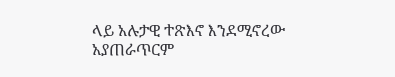ላይ አሉታዊ ተጽእኖ እንደሚኖረው አያጠራጥርም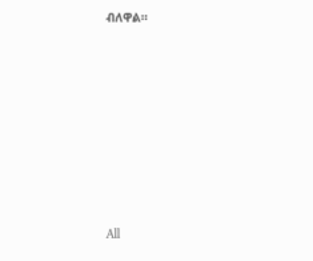ብለዋል።








All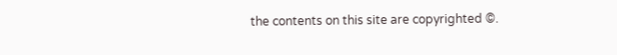the contents on this site are copyrighted ©.